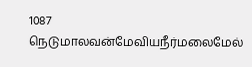1087 நெடுமாலவன்மேவியநீர்மலைமேல்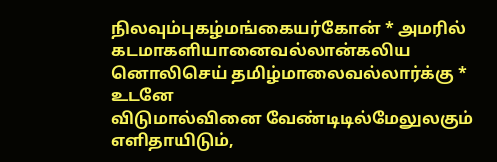நிலவும்புகழ்மங்கையர்கோன் * அமரில்
கடமாகளியானைவல்லான்கலிய
னொலிசெய் தமிழ்மாலைவல்லார்க்கு * உடனே
விடுமால்வினை வேண்டிடில்மேலுலகும்
எளிதாயிடும்,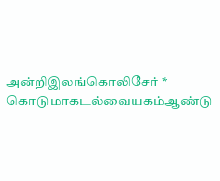அன்றிஇலங்கொலிசேர் *
கொடுமாகடல்வையகம்ஆண்டு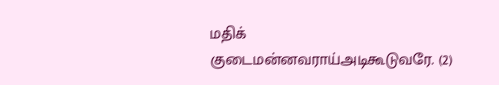மதிக்
குடைமன்னவராய்அடிகூடுவரே. (2)